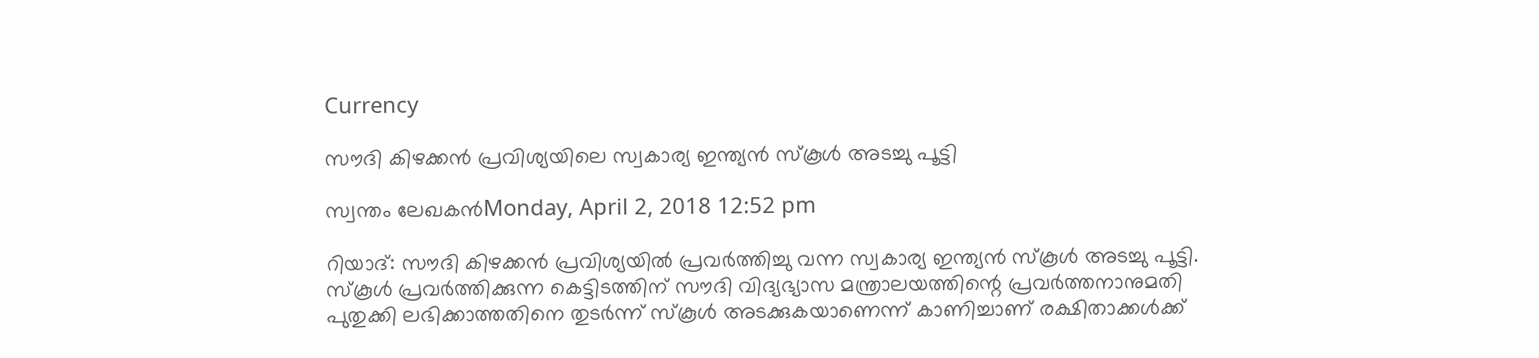Currency

സൗദി കിഴക്കന്‍ പ്രവിശ്യയിലെ സ്വകാര്യ ഇന്ത്യന്‍ സ്‌കൂള്‍ അടച്ചു പൂട്ടി

സ്വന്തം ലേഖകന്‍Monday, April 2, 2018 12:52 pm

റിയാദ്: സൗദി കിഴക്കന്‍ പ്രവിശ്യയില്‍ പ്രവര്‍ത്തിച്ചു വന്ന സ്വകാര്യ ഇന്ത്യന്‍ സ്‌കൂള്‍ അടച്ചു പൂട്ടി. സ്‌കൂള്‍ പ്രവര്‍ത്തിക്കുന്ന കെട്ടിടത്തിന് സൗദി വിദ്യഭ്യാസ മന്ത്രാലയത്തിന്റെ പ്രവര്‍ത്തനാനുമതി പുതുക്കി ലഭിക്കാത്തതിനെ തുടര്‍ന്ന് സ്‌കൂള്‍ അടക്കുകയാണെന്ന് കാണിച്ചാണ് രക്ഷിതാക്കള്‍ക്ക്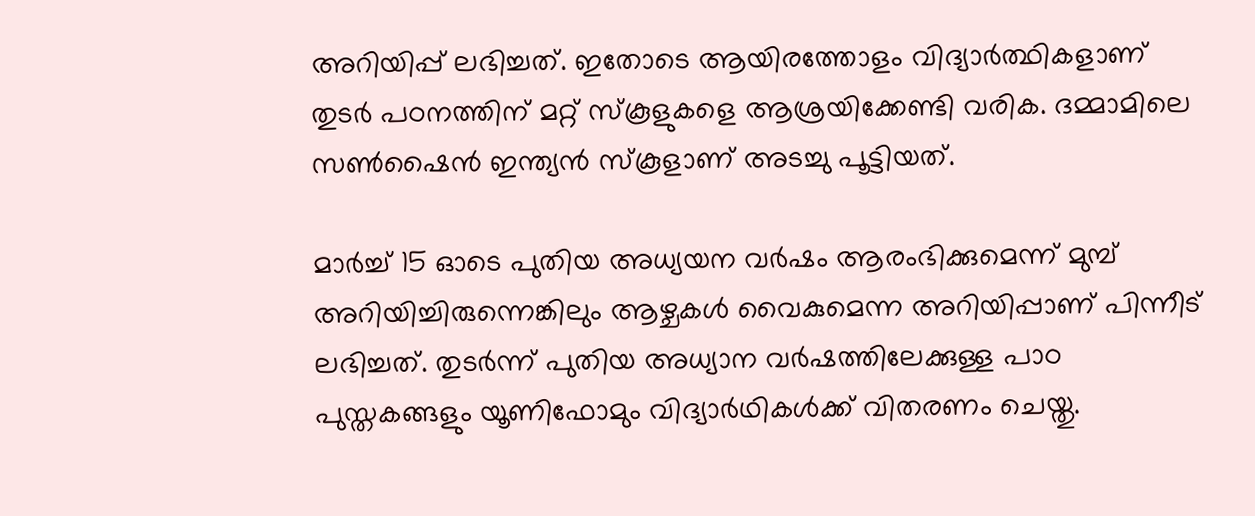അറിയിപ്പ് ലഭിച്ചത്. ഇതോടെ ആയിരത്തോളം വിദ്യാര്‍ത്ഥികളാണ് തുടര്‍ പഠനത്തിന് മറ്റ് സ്‌കൂളുകളെ ആശ്രയിക്കേണ്ടി വരിക. ദമ്മാമിലെ സണ്‍ഷൈന്‍ ഇന്ത്യന്‍ സ്‌കൂളാണ് അടച്ചു പൂട്ടിയത്.

മാര്‍ച്ച് 15 ഓടെ പുതിയ അധ്യയന വര്‍ഷം ആരംഭിക്കുമെന്ന് മുമ്പ് അറിയിച്ചിരുന്നെങ്കിലും ആഴ്ചകള്‍ വൈകുമെന്ന അറിയിപ്പാണ് പിന്നീട് ലഭിച്ചത്. തുടര്‍ന്ന് പുതിയ അധ്യാന വര്‍ഷത്തിലേക്കുള്ള പാഠ പുസ്തകങ്ങളും യൂണിഫോമും വിദ്യാര്‍ഥികള്‍ക്ക് വിതരണം ചെയ്തു.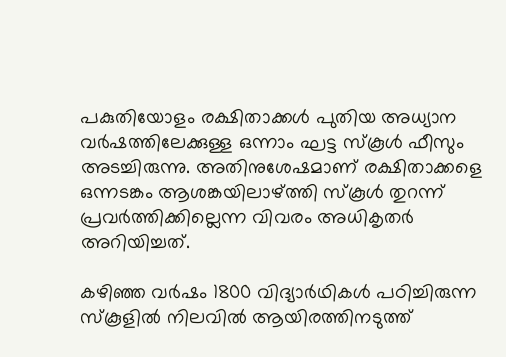പകുതിയോളം രക്ഷിതാക്കള്‍ പുതിയ അധ്യാന വര്‍ഷത്തിലേക്കുള്ള ഒന്നാം ഘട്ട സ്‌കൂള്‍ ഫീസും അടച്ചിരുന്നു. അതിനുശേഷമാണ് രക്ഷിതാക്കളെ ഒന്നടങ്കം ആശങ്കയിലാഴ്ത്തി സ്‌കൂള്‍ തുറന്ന് പ്രവര്‍ത്തിക്കില്ലെന്ന വിവരം അധികൃതര്‍ അറിയിച്ചത്.

കഴിഞ്ഞ വര്‍ഷം 1800 വിദ്യാര്‍ഥികള്‍ പഠിച്ചിരുന്ന സ്‌കൂളില്‍ നിലവില്‍ ആയിരത്തിനടുത്ത്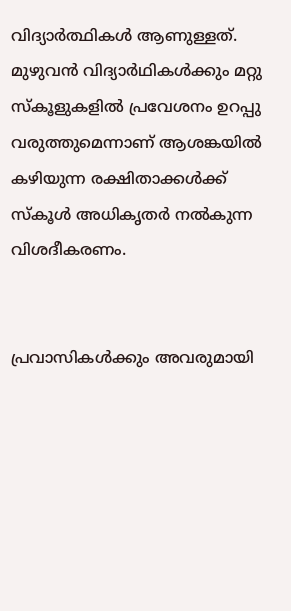വിദ്യാര്‍ത്ഥികള്‍ ആണുള്ളത്. മുഴുവന്‍ വിദ്യാര്‍ഥികള്‍ക്കും മറ്റു സ്‌കൂളുകളില്‍ പ്രവേശനം ഉറപ്പു വരുത്തുമെന്നാണ് ആശങ്കയില്‍ കഴിയുന്ന രക്ഷിതാക്കള്‍ക്ക് സ്‌കൂള്‍ അധികൃതര്‍ നല്‍കുന്ന വിശദീകരണം.


പ്രവാസികൾക്കും അവരുമായി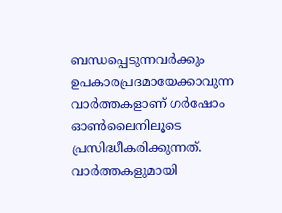ബന്ധപ്പെടുന്നവർക്കും ഉപകാരപ്രദമായേക്കാവുന്ന വാർത്തകളാണ് ഗർഷോം ഓൺലൈനിലൂടെ പ്രസിദ്ധീകരിക്കുന്നത്. വാർത്തകളുമായി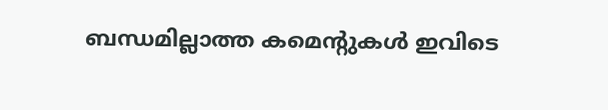ബന്ധമില്ലാത്ത കമെന്റുകൾ ഇവിടെ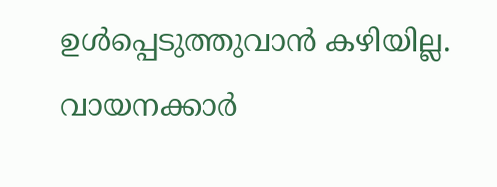ഉൾപ്പെടുത്തുവാൻ കഴിയില്ല. വായനക്കാർ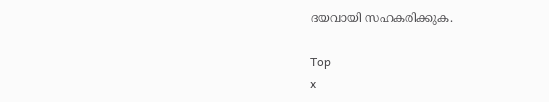ദയവായി സഹകരിക്കുക.

Top
x